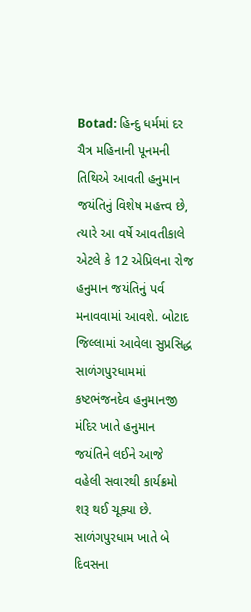Botad: હિન્દુ ધર્મમાં દર ચૈત્ર મહિનાની પૂનમની તિથિએ આવતી હનુમાન જયંતિનું વિશેષ મહત્ત્વ છે, ત્યારે આ વર્ષે આવતીકાલે એટલે કે 12 એપ્રિલના રોજ હનુમાન જયંતિનું પર્વ મનાવવામાં આવશે. બોટાદ જિલ્લામાં આવેલા સુપ્રસિદ્ધ સાળંગપુરધામમાં કષ્ટભંજનદેવ હનુમાનજી મંદિર ખાતે હનુમાન જયંતિને લઈને આજે વહેલી સવારથી કાર્યક્રમો શરૂ થઈ ચૂક્યા છે.
સાળંગપુરધામ ખાતે બે દિવસના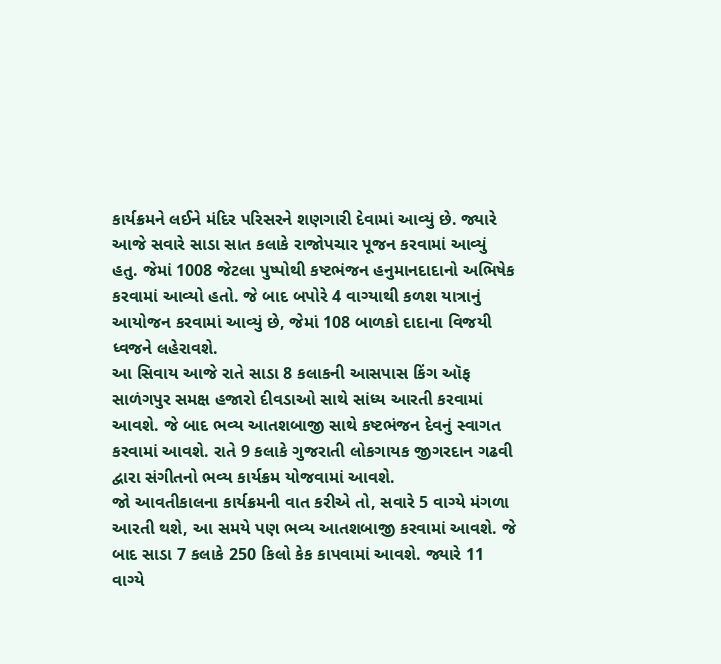કાર્યક્રમને લઈને મંદિર પરિસરને શણગારી દેવામાં આવ્યું છે. જ્યારે આજે સવારે સાડા સાત કલાકે રાજોપચાર પૂજન કરવામાં આવ્યું હતુ. જેમાં 1008 જેટલા પુષ્પોથી કષ્ટભંજન હનુમાનદાદાનો અભિષેક કરવામાં આવ્યો હતો. જે બાદ બપોરે 4 વાગ્યાથી કળશ યાત્રાનું આયોજન કરવામાં આવ્યું છે, જેમાં 108 બાળકો દાદાના વિજયી ધ્વજને લહેરાવશે.
આ સિવાય આજે રાતે સાડા 8 કલાકની આસપાસ કિંગ ઑફ સાળંગપુર સમક્ષ હજારો દીવડાઓ સાથે સાંધ્ય આરતી કરવામાં આવશે. જે બાદ ભવ્ય આતશબાજી સાથે કષ્ટભંજન દેવનું સ્વાગત કરવામાં આવશે. રાતે 9 કલાકે ગુજરાતી લોકગાયક જીગરદાન ગઢવી દ્વારા સંગીતનો ભવ્ય કાર્યક્રમ યોજવામાં આવશે.
જો આવતીકાલના કાર્યક્રમની વાત કરીએ તો, સવારે 5 વાગ્યે મંગળા આરતી થશે, આ સમયે પણ ભવ્ય આતશબાજી કરવામાં આવશે. જે બાદ સાડા 7 કલાકે 250 કિલો કેક કાપવામાં આવશે. જ્યારે 11 વાગ્યે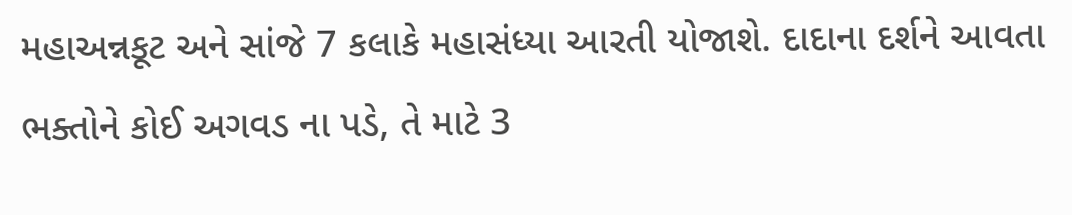મહાઅન્નકૂટ અને સાંજે 7 કલાકે મહાસંધ્યા આરતી યોજાશે. દાદાના દર્શને આવતા ભક્તોને કોઈ અગવડ ના પડે, તે માટે 3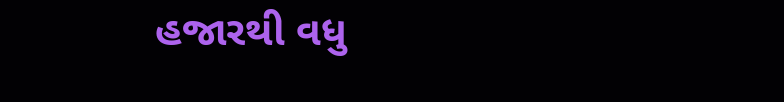હજારથી વધુ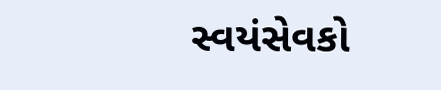સ્વયંસેવકો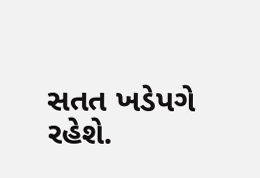સતત ખડેપગે રહેશે.